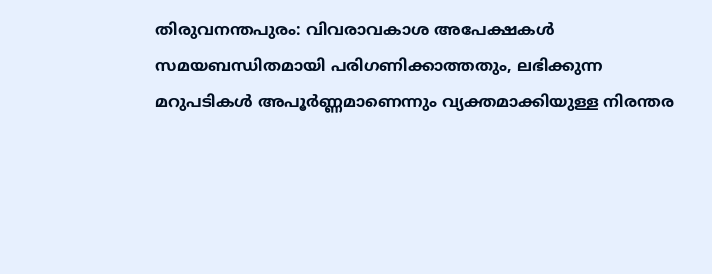തിരുവനന്തപുരം: വിവരാവകാശ അപേക്ഷകൾ സമയബന്ധിതമായി പരിഗണിക്കാത്തതും, ലഭിക്കുന്ന മറുപടികൾ അപൂർണ്ണമാണെന്നും വ്യക്തമാക്കിയുള്ള നിരന്തര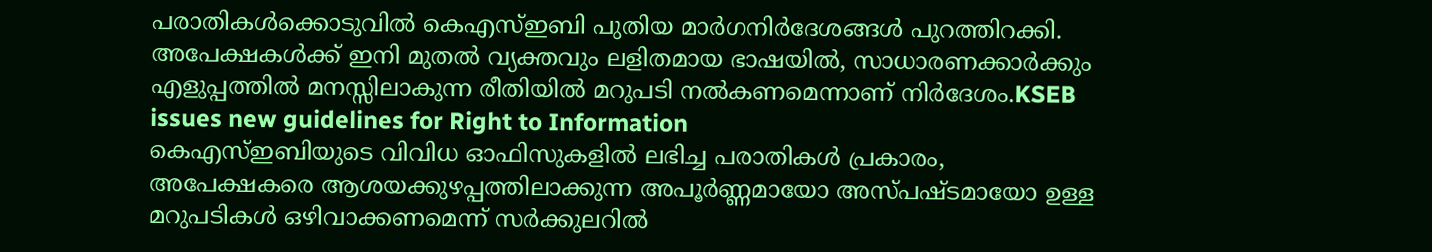പരാതികൾക്കൊടുവിൽ കെഎസ്ഇബി പുതിയ മാർഗനിർദേശങ്ങൾ പുറത്തിറക്കി. അപേക്ഷകൾക്ക് ഇനി മുതൽ വ്യക്തവും ലളിതമായ ഭാഷയിൽ, സാധാരണക്കാർക്കും എളുപ്പത്തിൽ മനസ്സിലാകുന്ന രീതിയിൽ മറുപടി നൽകണമെന്നാണ് നിർദേശം.KSEB issues new guidelines for Right to Information
കെഎസ്ഇബിയുടെ വിവിധ ഓഫിസുകളിൽ ലഭിച്ച പരാതികൾ പ്രകാരം, അപേക്ഷകരെ ആശയക്കുഴപ്പത്തിലാക്കുന്ന അപൂർണ്ണമായോ അസ്പഷ്ടമായോ ഉള്ള മറുപടികൾ ഒഴിവാക്കണമെന്ന് സർക്കുലറിൽ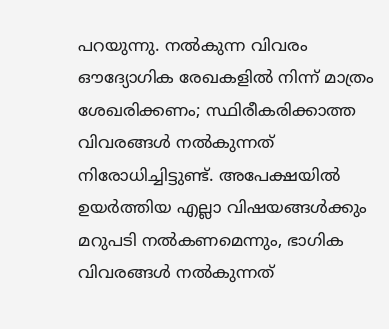പറയുന്നു. നൽകുന്ന വിവരം ഔദ്യോഗിക രേഖകളിൽ നിന്ന് മാത്രം ശേഖരിക്കണം; സ്ഥിരീകരിക്കാത്ത വിവരങ്ങൾ നൽകുന്നത് നിരോധിച്ചിട്ടുണ്ട്. അപേക്ഷയിൽ ഉയർത്തിയ എല്ലാ വിഷയങ്ങൾക്കും മറുപടി നൽകണമെന്നും, ഭാഗിക വിവരങ്ങൾ നൽകുന്നത്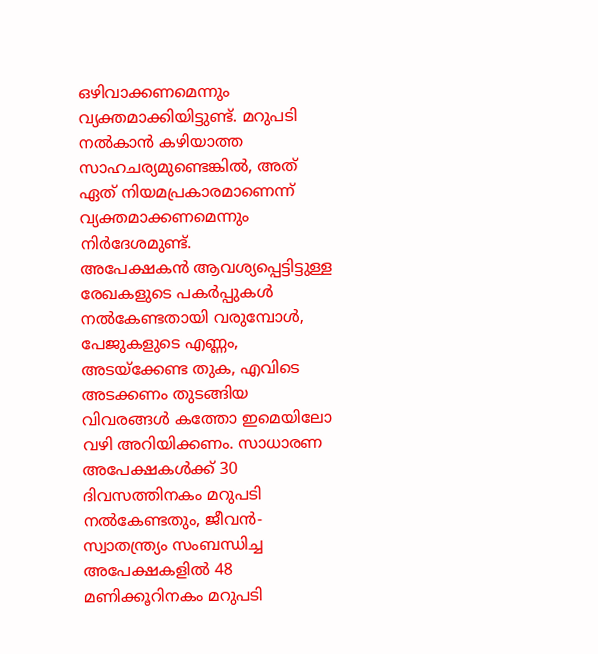ഒഴിവാക്കണമെന്നും വ്യക്തമാക്കിയിട്ടുണ്ട്. മറുപടി നൽകാൻ കഴിയാത്ത സാഹചര്യമുണ്ടെങ്കിൽ, അത് ഏത് നിയമപ്രകാരമാണെന്ന് വ്യക്തമാക്കണമെന്നും നിർദേശമുണ്ട്.
അപേക്ഷകൻ ആവശ്യപ്പെട്ടിട്ടുള്ള രേഖകളുടെ പകർപ്പുകൾ നൽകേണ്ടതായി വരുമ്പോൾ, പേജുകളുടെ എണ്ണം, അടയ്ക്കേണ്ട തുക, എവിടെ അടക്കണം തുടങ്ങിയ വിവരങ്ങൾ കത്തോ ഇമെയിലോ വഴി അറിയിക്കണം. സാധാരണ അപേക്ഷകൾക്ക് 30 ദിവസത്തിനകം മറുപടി നൽകേണ്ടതും, ജീവൻ-സ്വാതന്ത്ര്യം സംബന്ധിച്ച അപേക്ഷകളിൽ 48 മണിക്കൂറിനകം മറുപടി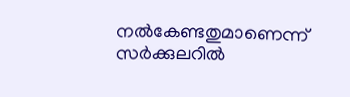നൽകേണ്ടതുമാണെന്ന് സർക്കുലറിൽ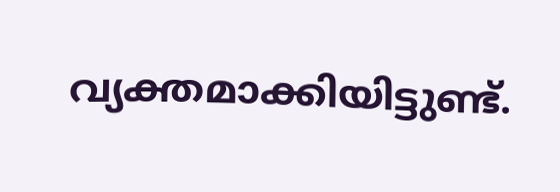വ്യക്തമാക്കിയിട്ടുണ്ട്.